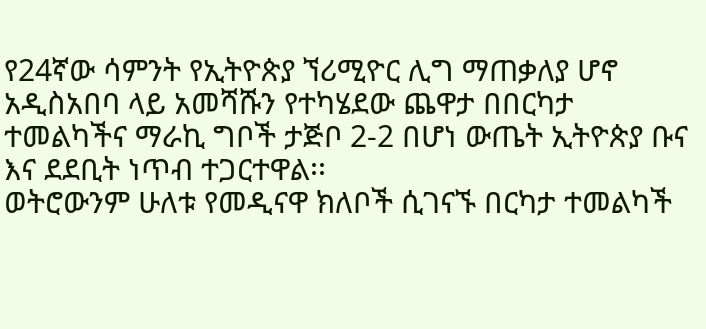የ24ኛው ሳምንት የኢትዮጵያ ኘሪሚዮር ሊግ ማጠቃለያ ሆኖ አዲስአበባ ላይ አመሻሹን የተካሄደው ጨዋታ በበርካታ ተመልካችና ማራኪ ግቦች ታጅቦ 2-2 በሆነ ውጤት ኢትዮጵያ ቡና እና ደደቢት ነጥብ ተጋርተዋል፡፡
ወትሮውንም ሁለቱ የመዲናዋ ክለቦች ሲገናኙ በርካታ ተመልካች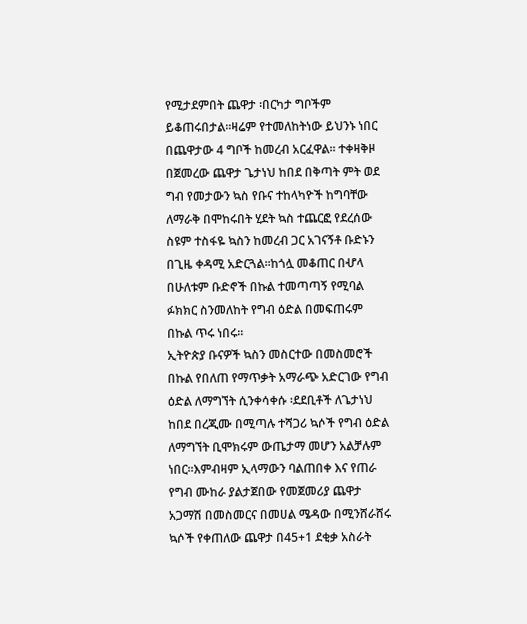የሚታደምበት ጨዋታ ፡በርካታ ግቦችም ይቆጠሩበታል፡፡ዛሬም የተመለከትነው ይህንኑ ነበር በጨዋታው 4 ግቦች ከመረብ አርፈዋል፡፡ ተቀዛቅዞ በጀመረው ጨዋታ ጌታነህ ከበደ በቅጣት ምት ወደ ግብ የመታውን ኳስ የቡና ተከላካዮች ከግባቸው ለማራቅ በሞከሩበት ሂደት ኳስ ተጨርፎ የደረሰው ስዩም ተስፋዬ ኳስን ከመረብ ጋር አገናኝቶ ቡድኑን በጊዜ ቀዳሚ አድርጓል፡፡ከጎሏ መቆጠር በሇላ በሁለቱም ቡድኖች በኩል ተመጣጣኝ የሚባል ፉክክር ስንመለከት የግብ ዕድል በመፍጠሩም በኩል ጥሩ ነበሩ፡፡
ኢትዮጵያ ቡናዎች ኳስን መስርተው በመስመሮች በኩል የበለጠ የማጥቃት አማራጭ አድርገው የግብ ዕድል ለማግኘት ሲንቀሳቀሱ ፡ደደቢቶች ለጌታነህ ከበደ በረጂሙ በሚጣሉ ተሻጋሪ ኳሶች የግብ ዕድል ለማግኘት ቢሞክሩም ውጤታማ መሆን አልቻሉም ነበር፡፡እምብዛም ኢላማውን ባልጠበቀ እና የጠራ የግብ ሙከራ ያልታጀበው የመጀመሪያ ጨዋታ አጋማሽ በመስመርና በመሀል ሜዳው በሚንሸራሸሩ ኳሶች የቀጠለው ጨዋታ በ45+1 ደቂቃ አስራት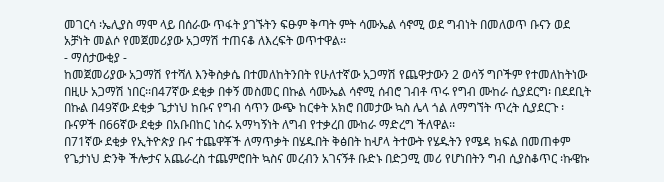መገርሳ ፡ኤሊያስ ማሞ ላይ በሰራው ጥፋት ያገኙትን ፍፁም ቅጣት ምት ሳሙኤል ሳኖሚ ወደ ግብነት በመለወጥ ቡናን ወደ አቻነት መልሶ የመጀመሪያው አጋማሽ ተጠናቆ ለእረፍት ወጥተዋል፡፡
- ማሰታውቂያ -
ከመጀመሪያው አጋማሽ የተሻለ እንቅስቃሴ በተመለከትንበት የሁለተኛው አጋማሽ የጨዋታውን 2 ወሳኝ ግቦችም የተመለከትነው በዚሁ አጋማሽ ነበር፡፡በ47ኛው ደቂቃ በቀኝ መስመር በኩል ሳሙኤል ሳኖሚ ሰብሮ ገብቶ ጥሩ የግብ ሙከራ ሲያደርግ፡ በደደቢት በኩል በ49ኛው ደቂቃ ጌታነህ ከቡና የግብ ሳጥን ውጭ ከርቀት አክሮ በመታው ኳስ ሌላ ጎል ለማግኘት ጥረት ሲያደርጉ ፡ ቡናዎች በ66ኛው ደቂቃ በአቡበከር ነስሩ አማካኝነት ለግብ የተቃረበ ሙከራ ማድረግ ችለዋል፡፡
በ71ኛው ደቂቃ የኢትዮጵያ ቡና ተጨዋቾች ለማጥቃት በሄዱበት ቅፅበት ከሇላ ትተውት የሄዱትን የሜዳ ክፍል በመጠቀም የጌታነህ ድንቅ ችሎታና አጨራረስ ተጨምሮበት ኳስና መረብን አገናኝቶ ቡድኑ በድጋሚ መሪ የሆነበትን ግብ ሲያስቆጥር ፡ኩዌኩ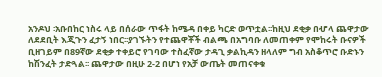አንዶህ ፡አቡበከር ነስሩ ላይ በሰራው ጥፋት ከሜዳ በቀይ ካርድ ወጥቷል፡፡ከዚህ ደቂቃ በሇላ ጨዋታው ለደደቢት እጂጉን ፈታኝ ነበር፡፡ያገኙትን የተጨዋቾች ብልጫ በአግባቡ ለመጠቀም የሞከሩት ቡናዎች ቢዘገይም በ89ኛው ደቂቃ ተቀይሮ የገባው ተስፈኛው ታዳጊ ቃልኪዳን ዘላለም ግብ አስቆጥሮ ቡድኑን ከሽንፈት ታድጓል፡፡ ጨዋታው በዚሁ 2-2 በሆነ የአቻ ውጤት መጠናቀቁ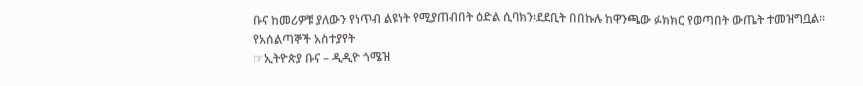ቡና ከመሪዎቹ ያለውን የነጥብ ልዩነት የሚያጠብበት ዕድል ሲባክን፡ደደቢት በበኩሉ ከዋንጫው ፉክክር የወጣበት ውጤት ተመዝግቧል፡፡
የአሰልጣኞች አስተያየት
☞ኢትዮጵያ ቡና – ዲዲዮ ጎሜዝ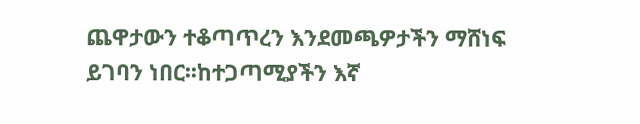ጨዋታውን ተቆጣጥረን እንደመጫዎታችን ማሸነፍ ይገባን ነበር፡፡ከተጋጣሚያችን እኛ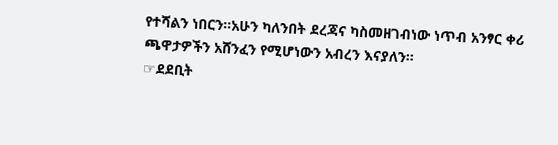የተሻልን ነበርን፡፡አሁን ካለንበት ደረጃና ካስመዘገብነው ነጥብ አንፃር ቀሪ ጫዋታዎችን አሸንፈን የሚሆነውን አብረን እናያለን፡፡
☞ደደቢት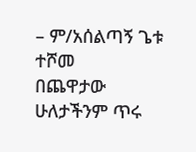– ም/አሰልጣኝ ጌቱ ተሾመ
በጨዋታው ሁለታችንም ጥሩ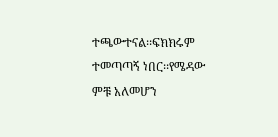ተጫውተናል፡፡ፍክክሩም ተመጣጣኝ ነበር፡፡የሜዳው ምቹ አለመሆን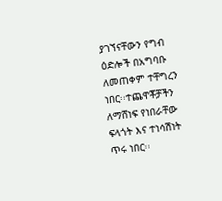ያገኘናቸውን የግብ ዕድሎች በአግባቡ ለመጠቀም ተቸግረን ነበር፡፡ተጨዋቾቻችን ለማሸነፍ የነበራቸው ፍላጎት እና ተነሳሽነት ጥሩ ነበር፡፡